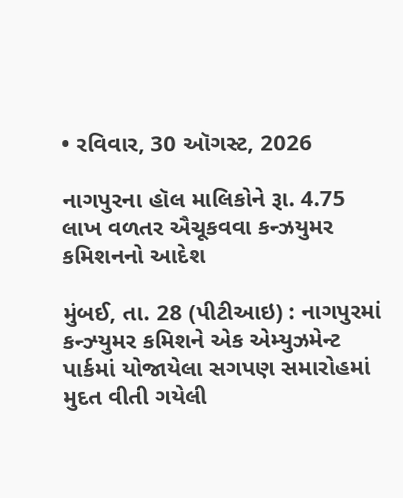• રવિવાર, 30 ઑગસ્ટ, 2026

નાગપુરના હૉલ માલિકોને રૂા. 4.75 લાખ વળતર ઐચૂકવવા કન્ઝયુમર કમિશનનો આદેશ

મુંબઈ, તા. 28 (પીટીઆઇ) : નાગપુરમાં કન્ઝ્યુમર કમિશને એક એમ્યુઝમેન્ટ પાર્કમાં યોજાયેલા સગપણ સમારોહમાં મુદત વીતી ગયેલી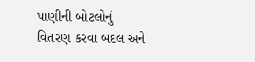પાણીની બોટલોનું વિતરણ કરવા બદલ અને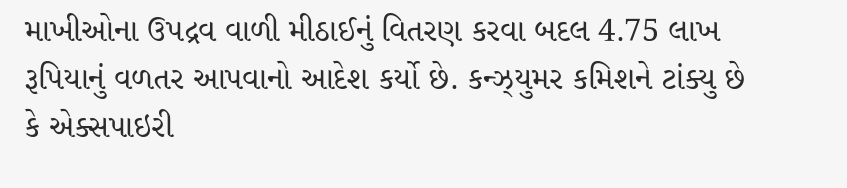માખીઓના ઉપદ્રવ વાળી મીઠાઈનું વિતરણ કરવા બદલ 4.75 લાખ રૂપિયાનું વળતર આપવાનો આદેશ કર્યો છે. કન્ઝ્યુમર કમિશને ટાંક્યુ છે કે એક્સપાઇરી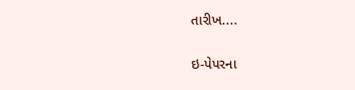તારીખ....

ઇ-પેપરના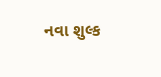નવા શુલ્ક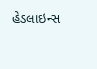હેડલાઇન્સ